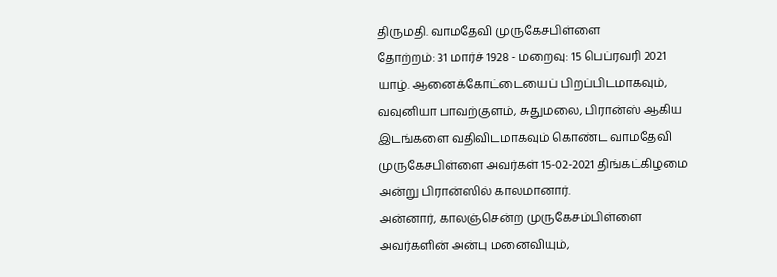திருமதி. வாமதேவி முருகேசபிள்ளை
தோற்றம்: 31 மார்ச் 1928 - மறைவு: 15 பெப்ரவரி 2021
யாழ். ஆனைக்கோட்டையைப் பிறப்பிடமாகவும், வவுனியா பாவற்குளம், சுதுமலை, பிரான்ஸ் ஆகிய இடங்களை வதிவிடமாகவும் கொண்ட வாமதேவி முருகேசபிள்ளை அவர்கள் 15-02-2021 திங்கட்கிழமை அன்று பிரான்ஸில் காலமானார்.
அன்னார், காலஞ்சென்ற முருகேசம்பிள்ளை அவர்களின் அன்பு மனைவியும்,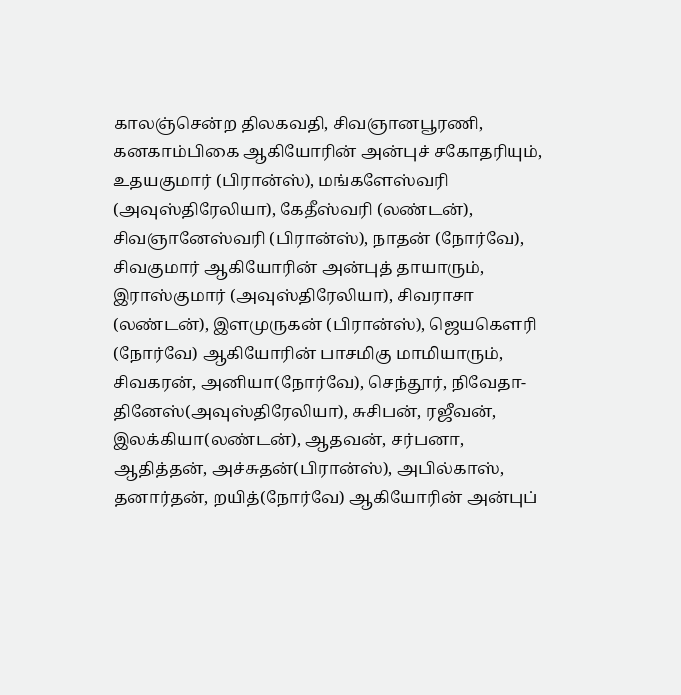காலஞ்சென்ற திலகவதி, சிவஞானபூரணி, கனகாம்பிகை ஆகியோரின் அன்புச் சகோதரியும்,
உதயகுமார் (பிரான்ஸ்), மங்களேஸ்வரி (அவுஸ்திரேலியா), கேதீஸ்வரி (லண்டன்), சிவஞானேஸ்வரி (பிரான்ஸ்), நாதன் (நோர்வே), சிவகுமார் ஆகியோரின் அன்புத் தாயாரும்,
இராஸ்குமார் (அவுஸ்திரேலியா), சிவராசா (லண்டன்), இளமுருகன் (பிரான்ஸ்), ஜெயகௌரி (நோர்வே) ஆகியோரின் பாசமிகு மாமியாரும்,
சிவகரன், அனியா(நோர்வே), செந்தூர், நிவேதா- தினேஸ்(அவுஸ்திரேலியா), சுசிபன், ரஜீவன், இலக்கியா(லண்டன்), ஆதவன், சர்பனா, ஆதித்தன், அச்சுதன்(பிரான்ஸ்), அபில்காஸ், தனார்தன், றயித்(நோர்வே) ஆகியோரின் அன்புப்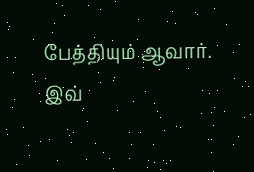பேத்தியும் ஆவார்.
இவ்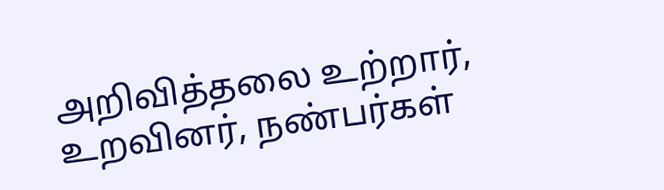அறிவித்தலை உற்றார், உறவினர், நண்பர்கள்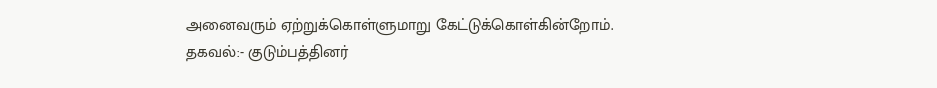அனைவரும் ஏற்றுக்கொள்ளுமாறு கேட்டுக்கொள்கின்றோம்.
தகவல்:- குடும்பத்தினர்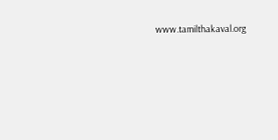www.tamilthakaval.org